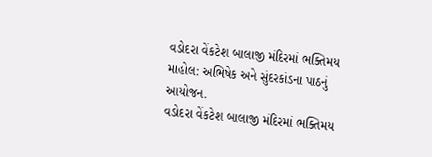વડોદરા વેંકટેશ બાલાજી મંદિરમાં ભક્તિમય માહોલ: અભિષેક અને સુંદરકાંડના પાઠનું આયોજન.
વડોદરા વેંકટેશ બાલાજી મંદિરમાં ભક્તિમય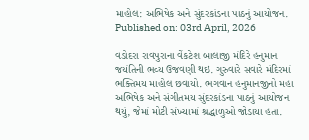માહોલ: અભિષેક અને સુંદરકાંડના પાઠનું આયોજન.
Published on: 03rd April, 2026

વડોદરા રાવપુરાના વેંકટેશ બાલાજી મંદિરે હનુમાન જયંતિની ભવ્ય ઉજવણી થઇ. ગુરુવારે સવારે મંદિરમાં ભક્તિમય માહોલ છવાયો. ભગવાન હનુમાનજીનો મહા અભિષેક અને સંગીતમય સુંદરકાંડના પાઠનું આયોજન થયું, જેમાં મોટી સંખ્યામાં શ્રદ્ધાળુઓ જોડાયા હતા.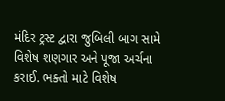મંદિર ટ્રસ્ટ દ્વારા જુબિલી બાગ સામે વિશેષ શણગાર અને પૂજા અર્ચના કરાઈ. ભક્તો માટે વિશેષ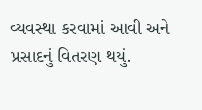વ્યવસ્થા કરવામાં આવી અને પ્રસાદનું વિતરણ થયું.